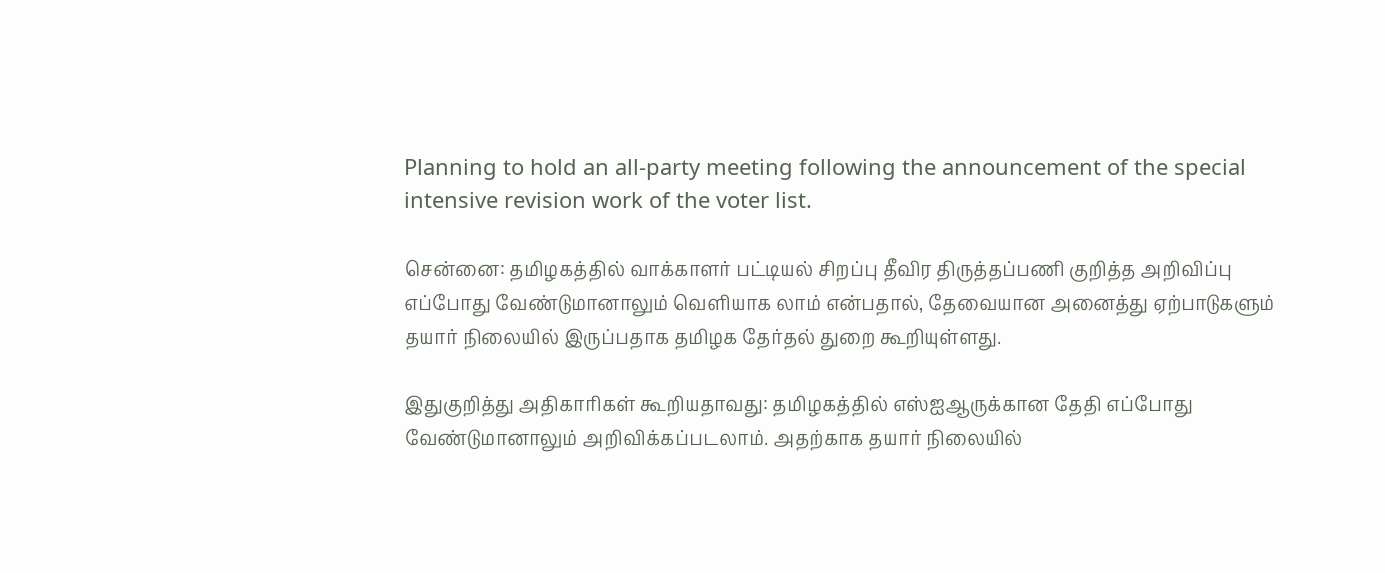Planning to hold an all-party meeting following the announcement of the special intensive revision work of the voter list.

சென்னை: தமிழகத்தில் வாக்காளர் பட்டியல் சிறப்பு தீவிர திருத்தப்பணி குறித்த அறிவிப்பு எப்போது வேண்டுமானாலும் வெளியாக லாம் என்பதால், தேவையான அனைத்து ஏற்பாடுகளும் தயார் நிலையில் இருப்பதாக தமிழக தேர்தல் துறை கூறியுள்ளது.

இதுகுறித்து அதிகாரிகள் கூறியதாவது: தமிழகத்தில் எஸ்ஐஆருக்கான தேதி எப்போது வேண்டுமானாலும் அறிவிக்கப்படலாம். அதற்காக தயார் நிலையில்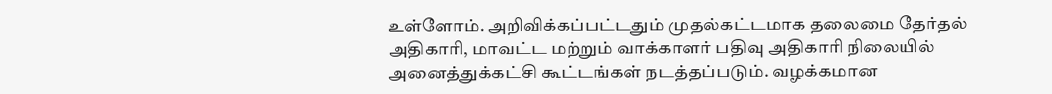உள்ளோம். அறிவிக்கப்பட்டதும் முதல்கட்டமாக தலைமை தேர்தல் அதிகாரி, மாவட்ட மற்றும் வாக்காளர் பதிவு அதிகாரி நிலையில் அனைத்துக்கட்சி கூட்டங்கள் நடத்தப்படும். வழக்கமான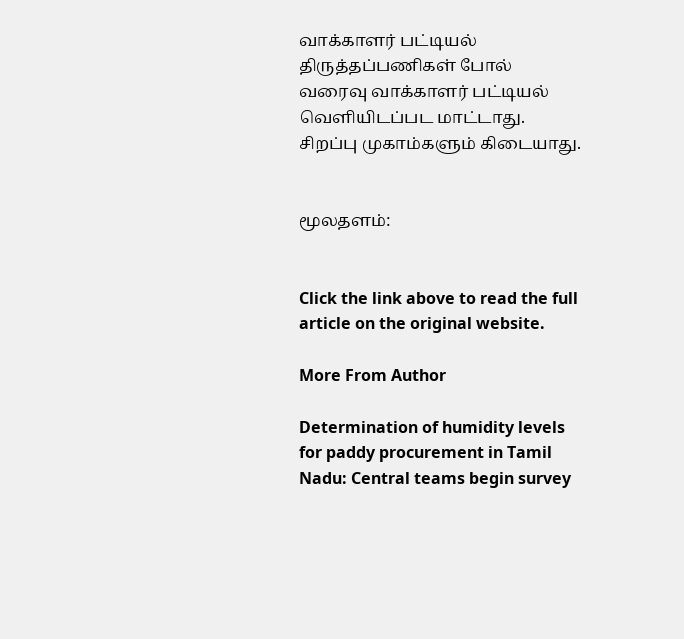வாக்காளர் பட்டியல் திருத்தப்பணிகள் போல் வரைவு வாக்காளர் பட்டியல் வெளியிடப்பட மாட்டாது. சிறப்பு முகாம்களும் கிடையாது.


மூலதளம்:


Click the link above to read the full article on the original website.

More From Author

Determination of humidity levels for paddy procurement in Tamil Nadu: Central teams begin survey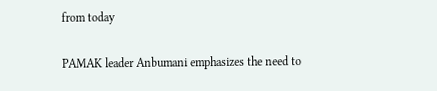from today

PAMAK leader Anbumani emphasizes the need to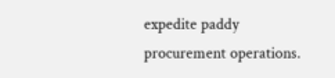expedite paddy procurement operations.